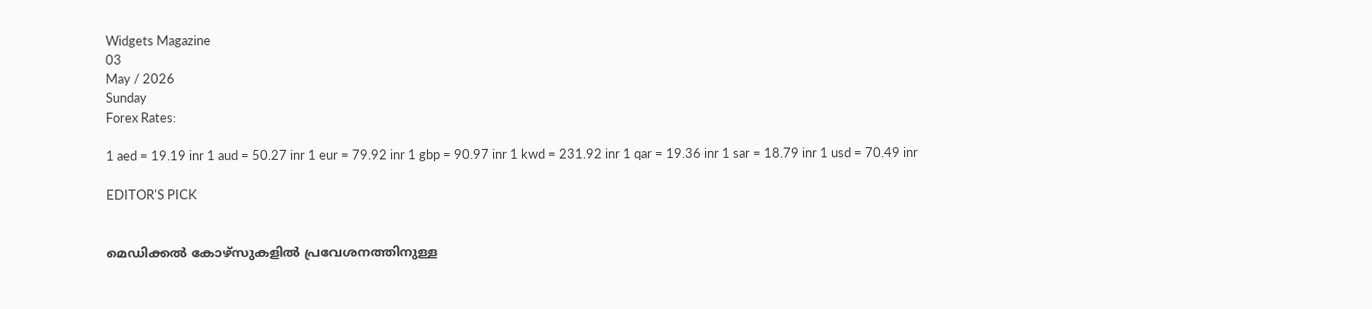Widgets Magazine
03
May / 2026
Sunday
Forex Rates:

1 aed = 19.19 inr 1 aud = 50.27 inr 1 eur = 79.92 inr 1 gbp = 90.97 inr 1 kwd = 231.92 inr 1 qar = 19.36 inr 1 sar = 18.79 inr 1 usd = 70.49 inr

EDITOR'S PICK


മെഡിക്കല്‍ കോഴ്‌സുകളില്‍ പ്രവേശനത്തിനുള്ള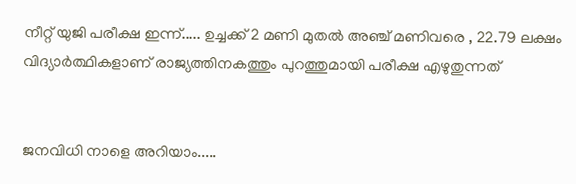നീറ്റ് യുജി പരീക്ഷ ഇന്ന്..... ഉച്ചക്ക് 2 മണി മുതല്‍ അഞ്ച് മണിവരെ , 22.79 ലക്ഷം വിദ്യാര്‍ത്ഥികളാണ് രാജ്യത്തിനകത്തും പുറത്തുമായി പരീക്ഷ എഴുതുന്നത്


ജനവിധി നാളെ അറിയാം.....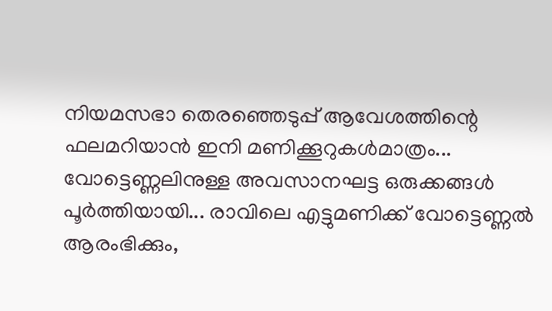നിയമസഭാ തെരഞ്ഞെടുപ്പ്‌ ആവേശത്തിന്റെ ഫലമറിയാൻ ഇനി മണിക്കൂറുകൾമാത്രം... വോട്ടെണ്ണലിനുള്ള അവസാനഘട്ട ഒരുക്കങ്ങൾ പൂർത്തിയായി... രാവിലെ എട്ടുമണിക്ക് വോട്ടെണ്ണൽ ആരംഭിക്കും,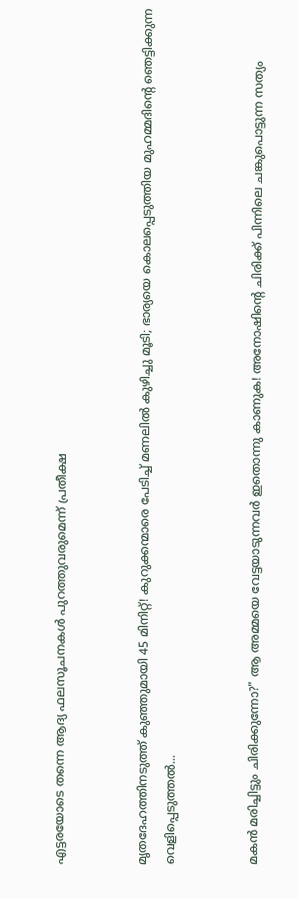എട്ടരയോടെ തന്നെ ആദ്യ ഫലസൂചനകൾ പുറത്തുവരുമെന്ന് പ്രതീക്ഷ


മൃതദേഹത്തിനടുത്ത് കുഞ്ഞുമായി 45 മിനിറ്റ്! കുറുക്കന്മാരെ പേടിച്ച് മണലിൽ കുഴിച്ചു മൂടി; ഭാര്യയെ കൊലപ്പെടുത്തിയ മുഹമ്മദിന്റെ ഞെട്ടിക്കുന്ന വെളിപ്പെടുത്തൽ...


മകൻ മരിച്ചിട്ടും ചിരിക്കുന്നോ?" ആ അമ്മയെ വേട്ടയാടുന്നവർ ഇതൊന്നു കാണുക! അനോഷിന്റെ ചിരിക്ക് പിന്നിലെ ചങ്കുപൊട്ടുന്ന സത്യം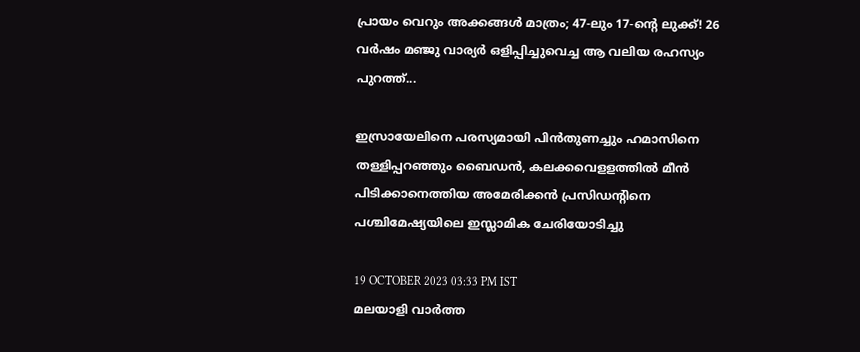പ്രായം വെറും അക്കങ്ങൾ മാത്രം; 47-ലും 17-ന്റെ ലുക്ക്! 26 വർഷം മഞ്ജു വാര്യർ ഒളിപ്പിച്ചുവെച്ച ആ വലിയ രഹസ്യം പുറത്ത്...

ഇസ്രായേലിനെ പരസ്യമായി പിന്‍തുണച്ചും ഹമാസിനെ തള്ളിപ്പറഞ്ഞും ബൈഡന്‍, കലക്കവെളളത്തില്‍ മീന്‍ പിടിക്കാനെത്തിയ അമേരിക്കന്‍ പ്രസിഡന്റിനെ പശ്ചിമേഷ്യയിലെ ഇസ്ലാമിക ചേരിയോടിച്ചു

19 OCTOBER 2023 03:33 PM IST
മലയാളി വാര്‍ത്ത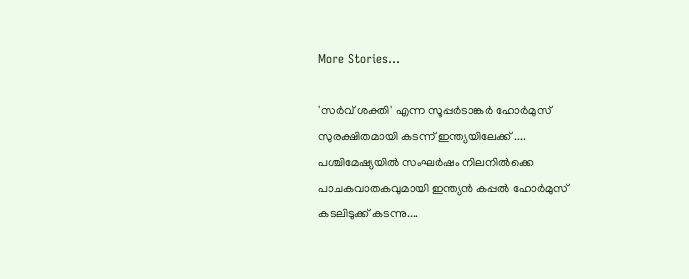More Stories...

'സർവ് ശക്തി' എന്ന സൂപ്പർടാങ്കർ ഹോർമുസ് സുരക്ഷിതമായി കടന്ന് ഇന്ത്യയിലേക്ക് .... പശ്ചിമേഷ്യയിൽ സംഘർഷം നിലനിൽക്കെ പാചകവാതകവുമായി ഇന്ത്യൻ കപ്പൽ ഹോർമുസ് കടലിടുക്ക് കടന്നു....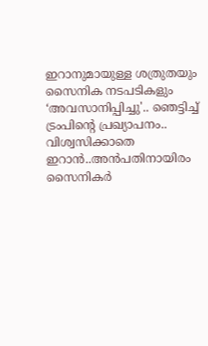ഇറാനുമായുള്ള ശത്രുതയും സൈനിക നടപടികളും ‘അവസാനിപ്പിച്ചു'.. ഞെട്ടിച്ച് ട്രംപിന്‍റെ പ്രഖ്യാപനം.. വിശ്വസിക്കാതെ ഇറാൻ..അൻപതിനായിരം സൈനികർ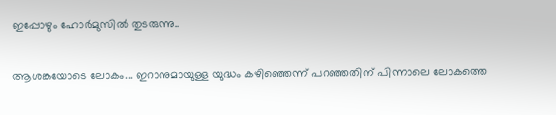ഇപ്പോഴും ഹോർമുസിൽ തുടരുന്നു..

ആശങ്കയോടെ ലോകം... ഇറാനുമായുള്ള യുദ്ധം കഴിഞ്ഞെന്ന് പറഞ്ഞതിന് പിന്നാലെ ലോകത്തെ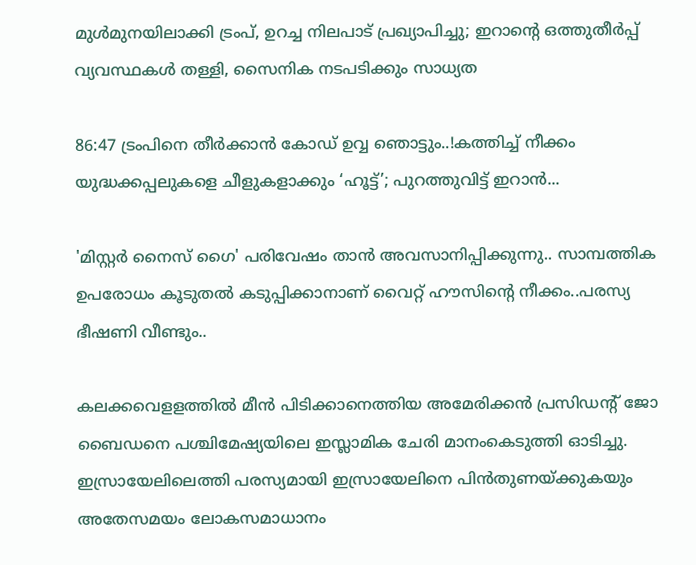മുൾമുനയിലാക്കി ട്രംപ്, ഉറച്ച നിലപാട് പ്രഖ്യാപിച്ചു; ഇറാന്‍റെ ഒത്തുതീർപ്പ് വ്യവസ്ഥകൾ തള്ളി, സൈനിക നടപടിക്കും സാധ്യത

86:47 ട്രംപിനെ തീർക്കാൻ കോഡ് ഉവ്വ ഞൊട്ടും..!കത്തിച്ച് നീക്കം യുദ്ധക്കപ്പലുകളെ ചീളുകളാക്കും ‘ഹൂട്ട്’; പുറത്തുവിട്ട് ഇറാന്‍...

'മിസ്റ്റര്‍ നൈസ് ഗൈ' പരിവേഷം താന്‍ അവസാനിപ്പിക്കുന്നു.. സാമ്പത്തിക ഉപരോധം കൂടുതല്‍ കടുപ്പിക്കാനാണ് വൈറ്റ് ഹൗസിന്റെ നീക്കം..പരസ്യ ഭീഷണി വീണ്ടും..

കലക്കവെളളത്തില്‍ മീന്‍ പിടിക്കാനെത്തിയ അമേരിക്കന്‍ പ്രസിഡന്റ് ജോ ബൈഡനെ പശ്ചിമേഷ്യയിലെ ഇസ്ലാമിക ചേരി മാനംകെടുത്തി ഓടിച്ചു. ഇസ്രായേലിലെത്തി പരസ്യമായി ഇസ്രായേലിനെ പിന്‍തുണയ്ക്കുകയും അതേസമയം ലോകസമാധാനം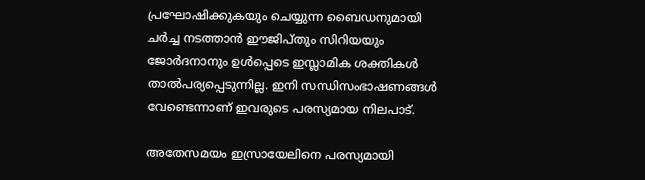പ്രഘോഷിക്കുകയും ചെയ്യുന്ന ബൈഡനുമായി ചര്‍ച്ച നടത്താന്‍ ഈജിപ്തും സിറിയയും ജോര്‍ദനാനും ഉള്‍പ്പെടെ ഇസ്ലാമിക ശക്തികള്‍ താല്‍പര്യപ്പെടുന്നില്ല. ഇനി സന്ധിസംഭാഷണങ്ങള്‍ വേണ്ടെന്നാണ് ഇവരുടെ പരസ്യമായ നിലപാട്.

അതേസമയം ഇസ്രായേലിനെ പരസ്യമായി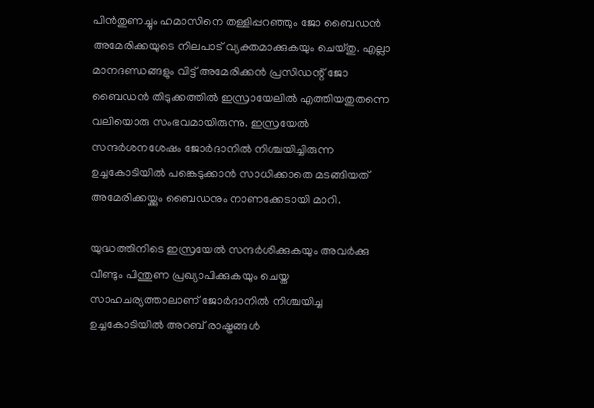പിന്‍തുണച്ചും ഹമാസിനെ തള്ളിപ്പറഞ്ഞും ജോ ബൈഡന്‍ അമേരിക്കയുടെ നിലപാട് വ്യക്തമാക്കുകയും ചെയ്തു. എല്ലാ മാനദണ്ഡങ്ങളും വിട്ട് അമേരിക്കന്‍ പ്രസിഡന്റ് ജോ ബൈഡന്‍ തിടുക്കത്തില്‍ ഇസ്രായേലില്‍ എത്തിയതുതന്നെ വലിയൊരു സംഭവമായിരുന്നു. ഇസ്രയേല്‍ സന്ദര്‍ശനശേഷം ജോര്‍ദാനില്‍ നിശ്ചയിച്ചിരുന്ന ഉച്ചകോടിയില്‍ പങ്കെടുക്കാന്‍ സാധിക്കാതെ മടങ്ങിയത് അമേരിക്കയ്ക്കും ബൈഡനും നാണക്കേടായി മാറി.

യുദ്ധത്തിനിടെ ഇസ്രയേല്‍ സന്ദര്‍ശിക്കുകയും അവര്‍ക്കു വീണ്ടും പിന്തുണ പ്രഖ്യാപിക്കുകയും ചെയ്ത സാഹചര്യത്താലാണ് ജോര്‍ദാനില്‍ നിശ്ചയിച്ച ഉച്ചകോടിയില്‍ അറബ് രാഷ്ട്രങ്ങള്‍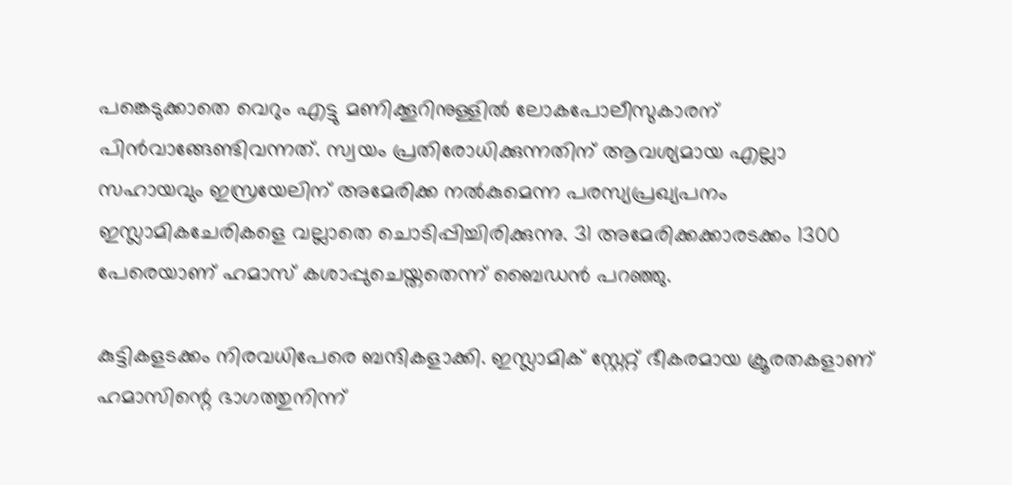പങ്കെടുക്കാതെ വെറും എട്ടു മണിക്കൂറിനുള്ളില്‍ ലോകപോലീസുകാരന് പിന്‍വാങ്ങേണ്ടിവന്നത്. സ്വയം പ്രതിരോധിക്കുന്നതിന് ആവശ്യമായ എല്ലാ സഹായവും ഇസ്രയേലിന് അമേരിക്ക നല്‍കുമെന്ന പരസ്യപ്രഖ്യപനം ഇസ്ലാമികചേരികളെ വല്ലാതെ ചൊടിപ്പിച്ചിരിക്കുന്നു. 31 അമേരിക്കക്കാരടക്കം 1300 പേരെയാണ് ഹമാസ് കശാപ്പുചെയ്തതെന്ന് ബൈഡന്‍ പറഞ്ഞു.

കുട്ടികളടക്കം നിരവധിപേരെ ബന്ദികളാക്കി. ഇസ്ലാമിക് സ്റ്റേറ്റ് ഭീകരമായ ക്രൂരതകളാണ് ഹമാസിന്റെ ഭാഗത്തുനിന്ന്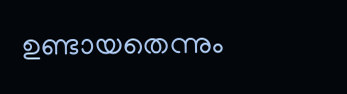ഉണ്ടായതെന്നും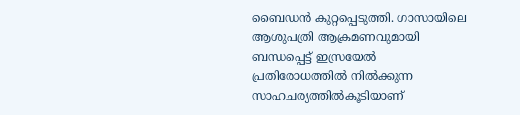ബൈഡന്‍ കുറ്റപ്പെടുത്തി. ഗാസായിലെ ആശുപത്രി ആക്രമണവുമായി ബന്ധപ്പെട്ട് ഇസ്രയേല്‍ പ്രതിരോധത്തില്‍ നില്‍ക്കുന്ന സാഹചര്യത്തില്‍കൂടിയാണ്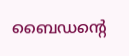ബൈഡന്റെ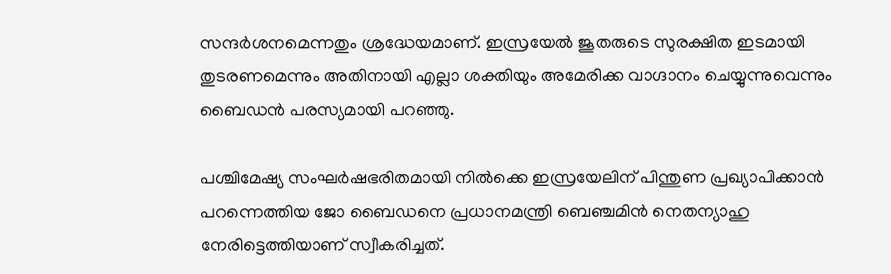സന്ദര്‍ശനമെന്നതും ശ്രദ്ധേയമാണ്. ഇസ്രയേല്‍ ജൂതരുടെ സുരക്ഷിത ഇടമായി തുടരണമെന്നും അതിനായി എല്ലാ ശക്തിയും അമേരിക്ക വാഗ്ദാനം ചെയ്യുന്നുവെന്നും ബൈഡന്‍ പരസ്യമായി പറഞ്ഞു.

പശ്ചിമേഷ്യ സംഘര്‍ഷഭരിതമായി നില്‍ക്കെ ഇസ്രയേലിന് പിന്തുണ പ്രഖ്യാപിക്കാന്‍ പറന്നെത്തിയ ജോ ബൈഡനെ പ്രധാനമന്ത്രി ബെഞ്ചമിന്‍ നെതന്യാഹു നേരിട്ടെത്തിയാണ് സ്വീകരിച്ചത്.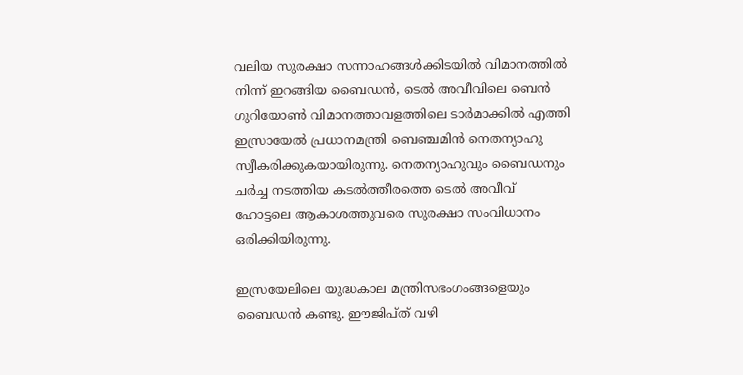വലിയ സുരക്ഷാ സന്നാഹങ്ങള്‍ക്കിടയില്‍ വിമാനത്തില്‍ നിന്ന് ഇറങ്ങിയ ബൈഡന്‍, ടെല്‍ അവീവിലെ ബെന്‍ ഗുറിയോണ്‍ വിമാനത്താവളത്തിലെ ടാര്‍മാക്കില്‍ എത്തി ഇസ്രായേല്‍ പ്രധാനമന്ത്രി ബെഞ്ചമിന്‍ നെതന്യാഹു സ്വീകരിക്കുകയായിരുന്നു. നെതന്യാഹുവും ബൈഡനും ചര്‍ച്ച നടത്തിയ കടല്‍ത്തീരത്തെ ടെല്‍ അവീവ് ഹോട്ടലെ ആകാശത്തുവരെ സുരക്ഷാ സംവിധാനം ഒരിക്കിയിരുന്നു.

ഇസ്രയേലിലെ യുദ്ധകാല മന്ത്രിസഭംഗംങ്ങളെയും ബൈഡന്‍ കണ്ടു. ഈജിപ്ത് വഴി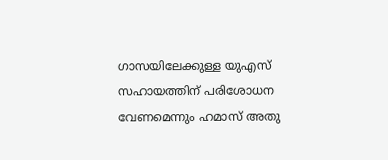ഗാസയിലേക്കുള്ള യുഎസ് സഹായത്തിന് പരിശോധന വേണമെന്നും ഹമാസ് അതു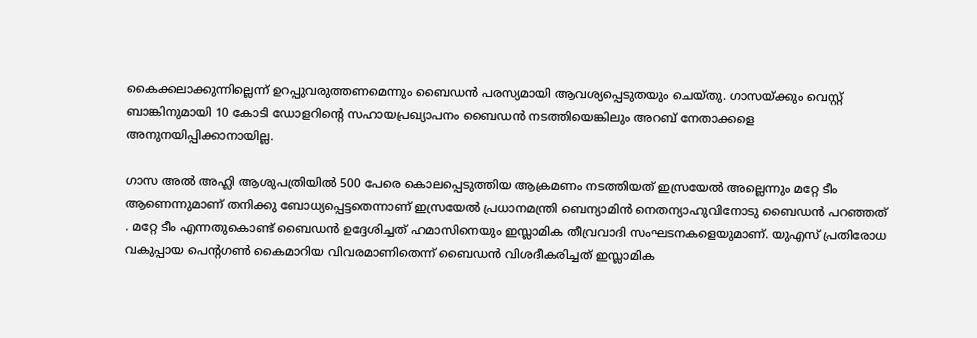കൈക്കലാക്കുന്നില്ലെന്ന് ഉറപ്പുവരുത്തണമെന്നും ബൈഡന്‍ പരസ്യമായി ആവശ്യപ്പെടുതയും ചെയ്തു. ഗാസയ്ക്കും വെസ്റ്റ് ബാങ്കിനുമായി 10 കോടി ഡോളറിന്റെ സഹായപ്രഖ്യാപനം ബൈഡന്‍ നടത്തിയെങ്കിലും അറബ് നേതാക്കളെ അനുനയിപ്പിക്കാനായില്ല.

ഗാസ അല്‍ അഹ്ലി ആശുപത്രിയില്‍ 500 പേരെ കൊലപ്പെടുത്തിയ ആക്രമണം നടത്തിയത് ഇസ്രയേല്‍ അല്ലെന്നും മറ്റേ ടീം ആണെന്നുമാണ് തനിക്കു ബോധ്യപ്പെട്ടതെന്നാണ് ഇസ്രയേല്‍ പ്രധാനമന്ത്രി ബെന്യാമിന്‍ നെതന്യാഹുവിനോടു ബൈഡന്‍ പറഞ്ഞത് . മറ്റേ ടീം എന്നതുകൊണ്ട് ബൈഡന്‍ ഉദ്ദേശിച്ചത് ഹമാസിനെയും ഇസ്ലാമിക തീവ്രവാദി സംഘടനകളെയുമാണ്. യുഎസ് പ്രതിരോധ വകുപ്പായ പെന്റഗണ്‍ കൈമാറിയ വിവരമാണിതെന്ന് ബൈഡന്‍ വിശദീകരിച്ചത് ഇസ്ലാമിക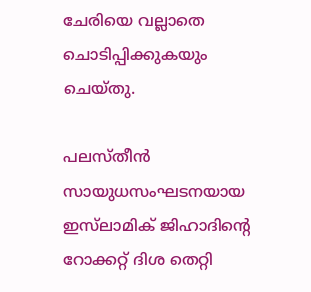ചേരിയെ വല്ലാതെ ചൊടിപ്പിക്കുകയും ചെയ്തു.

പലസ്തീന്‍ സായുധസംഘടനയായ ഇസ്‌ലാമിക് ജിഹാദിന്റെ റോക്കറ്റ് ദിശ തെറ്റി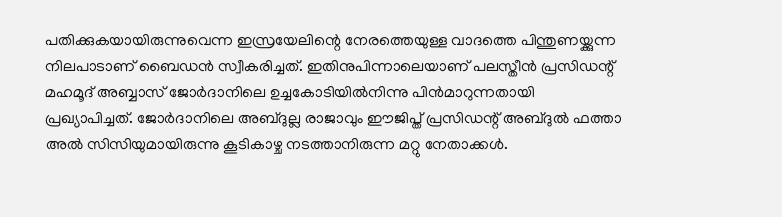പതിക്കുകയായിരുന്നുവെന്ന ഇസ്രയേലിന്റെ നേരത്തെയുള്ള വാദത്തെ പിന്തുണയ്ക്കുന്ന നിലപാടാണ് ബൈഡന്‍ സ്വീകരിച്ചത്. ഇതിനുപിന്നാലെയാണ് പലസ്തീന്‍ പ്രസിഡന്റ് മഹമൂദ് അബ്ബാസ് ജോര്‍ദാനിലെ ഉച്ചകോടിയില്‍നിന്നു പിന്‍മാറുന്നതായി പ്രഖ്യാപിച്ചത്. ജോര്‍ദാനിലെ അബ്ദുല്ല രാജാവും ഈജിപ്ത് പ്രസിഡന്റ് അബ്ദുല്‍ ഫത്താ അല്‍ സിസിയുമായിരുന്നു കൂടികാഴ്ച നടത്താനിരുന്ന മറ്റു നേതാക്കള്‍.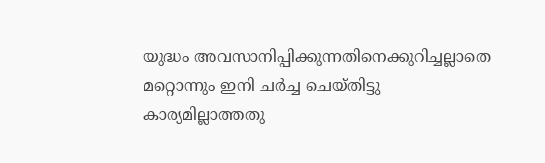യുദ്ധം അവസാനിപ്പിക്കുന്നതിനെക്കുറിച്ചല്ലാതെ മറ്റൊന്നും ഇനി ചര്‍ച്ച ചെയ്തിട്ടു കാര്യമില്ലാത്തതു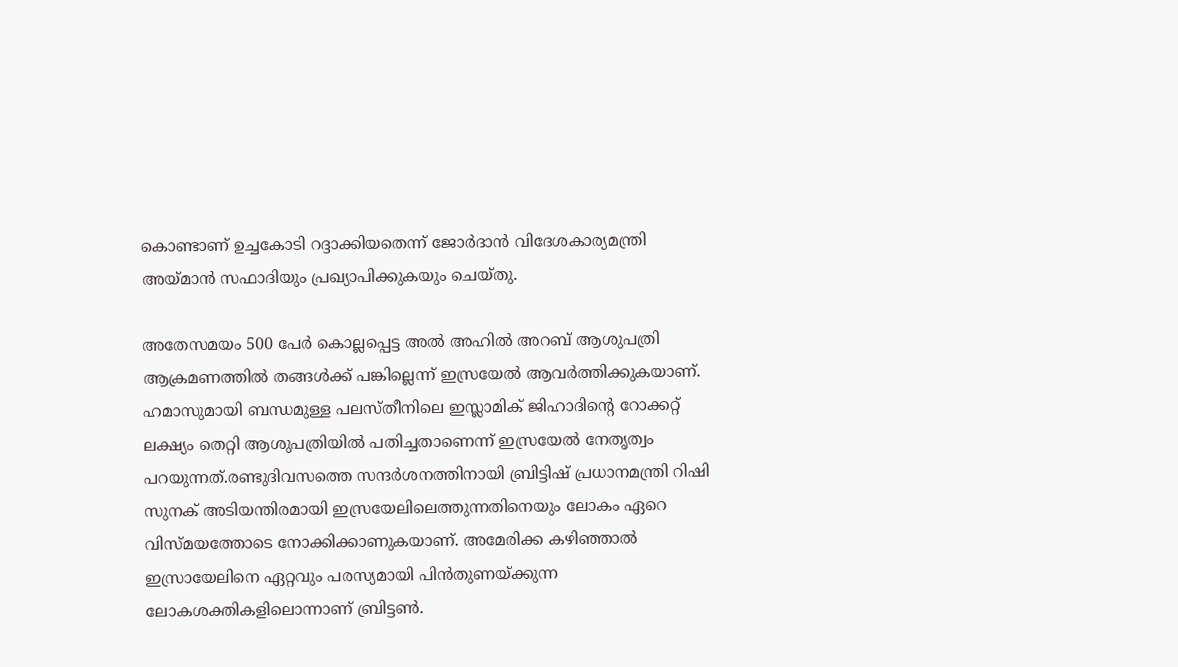കൊണ്ടാണ് ഉച്ചകോടി റദ്ദാക്കിയതെന്ന് ജോര്‍ദാന്‍ വിദേശകാര്യമന്ത്രി അയ്മാന്‍ സഫാദിയും പ്രഖ്യാപിക്കുകയും ചെയ്തു.

അതേസമയം 500 പേര്‍ കൊല്ലപ്പെട്ട അല്‍ അഹില്‍ അറബ് ആശുപത്രി ആക്രമണത്തില്‍ തങ്ങള്‍ക്ക് പങ്കില്ലെന്ന് ഇസ്രയേല്‍ ആവര്‍ത്തിക്കുകയാണ്. ഹമാസുമായി ബന്ധമുള്ള പലസ്തീനിലെ ഇസ്ലാമിക് ജിഹാദിന്റെ റോക്കറ്റ് ലക്ഷ്യം തെറ്റി ആശുപത്രിയില്‍ പതിച്ചതാണെന്ന് ഇസ്രയേല്‍ നേതൃത്വം പറയുന്നത്.രണ്ടുദിവസത്തെ സന്ദര്‍ശനത്തിനായി ബ്രിട്ടിഷ് പ്രധാനമന്ത്രി റിഷി സുനക് അടിയന്തിരമായി ഇസ്രയേലിലെത്തുന്നതിനെയും ലോകം ഏറെ വിസ്മയത്തോടെ നോക്കിക്കാണുകയാണ്. അമേരിക്ക കഴിഞ്ഞാല്‍ ഇസ്രായേലിനെ ഏറ്റവും പരസ്യമായി പിന്‍തുണയ്ക്കുന്ന ലോകശക്തികളിലൊന്നാണ് ബ്രിട്ടണ്‍.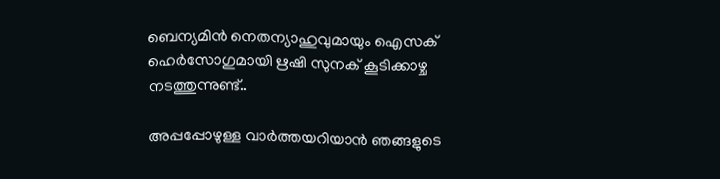ബെന്യമിന്‍ നെതന്യാഹുവുമായും ഐസക് ഹെര്‍സോഗുമായി ഋഷി സുനക് കൂടിക്കാഴ്ച നടത്തുന്നുണ്ട്..

അപ്പപ്പോഴുള്ള വാര്‍ത്തയറിയാന്‍ ഞങ്ങളുടെ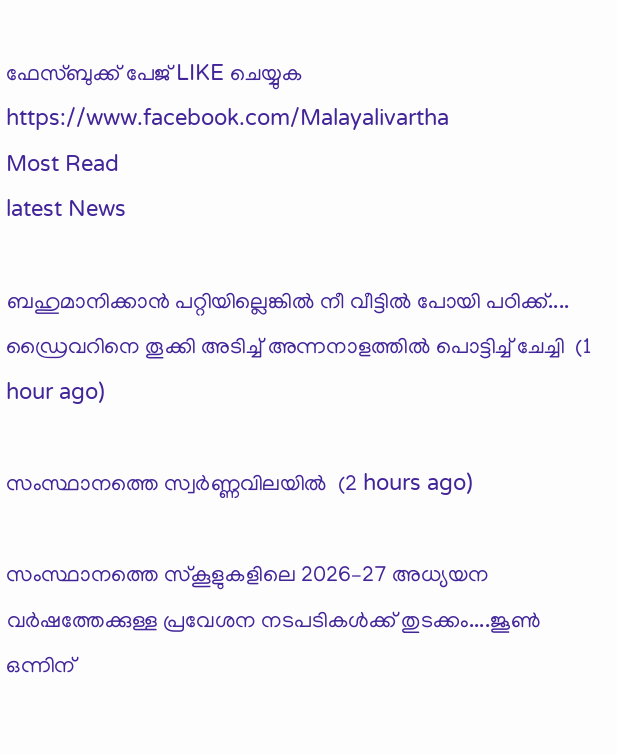ഫേസ്‌ബുക്ക്‌ പേജ് LIKE ചെയ്യുക
https://www.facebook.com/Malayalivartha
Most Read
latest News

ബഹുമാനിക്കാൻ പറ്റിയില്ലെങ്കിൽ നീ വീട്ടിൽ പോയി പഠിക്ക്.... ഡ്രൈവറിനെ തൂക്കി അടിച്ച് അന്നനാളത്തിൽ പൊട്ടിച്ച് ചേച്ചി  (1 hour ago)

സംസ്ഥാനത്തെ സ്വർണ്ണവിലയിൽ  (2 hours ago)

സംസ്ഥാനത്തെ സ്‌കൂളുകളിലെ 2026–27 അധ്യയന വർഷത്തേക്കുള്ള പ്രവേശന നടപടികൾക്ക്‌ തുടക്കം....ജൂൺ ഒന്നിന്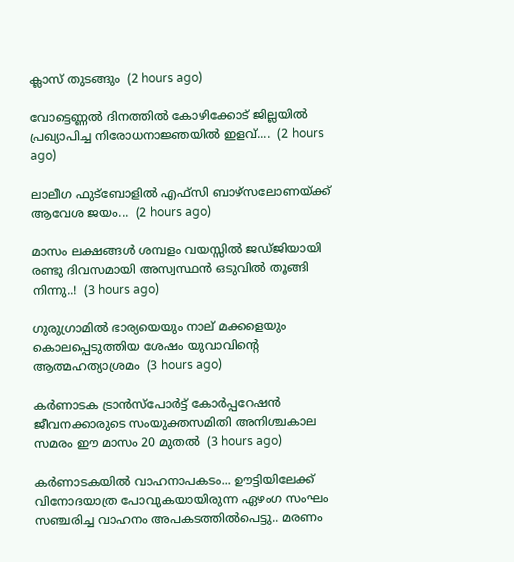ക്ലാസ്‌ തുടങ്ങും  (2 hours ago)

വോട്ടെണ്ണൽ ദിനത്തിൽ കോഴിക്കോട് ജില്ലയിൽ പ്രഖ്യാപിച്ച നിരോധനാജ്ഞയിൽ ഇളവ്....  (2 hours ago)

ലാലീഗ ഫുട്ബോളിൽ എഫ്സി ബാഴ്സലോണയ്ക്ക് ആവേശ ജയം...  (2 hours ago)

മാസം ലക്ഷങ്ങൾ ശമ്പളം വയസ്സിൽ ജഡ്ജിയായി രണ്ടു ദിവസമായി അസ്വസ്ഥൻ ഒടുവിൽ തൂങ്ങി നിന്നു..!  (3 hours ago)

ഗുരുഗ്രാമിൽ ഭാര്യയെയും നാല് മക്കളെയും കൊലപ്പെടുത്തിയ ശേഷം യുവാവിന്റെ ആത്മഹത്യാശ്രമം  (3 hours ago)

കർണാടക ട്രാൻസ്പോർട്ട് കോർപ്പറേഷൻ ജീവനക്കാരുടെ സംയുക്തസമിതി അനിശ്ചകാല സമരം ഈ മാസം 20 മുതൽ  (3 hours ago)

കർണാടകയിൽ വാഹനാപകടം... ഊട്ടിയിലേക്ക് വിനോദയാത്ര പോവുകയായിരുന്ന ഏഴംഗ സംഘം സഞ്ചരിച്ച വാഹനം അപകടത്തിൽപെട്ടു.. മരണം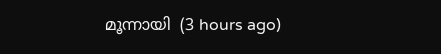മൂന്നായി  (3 hours ago)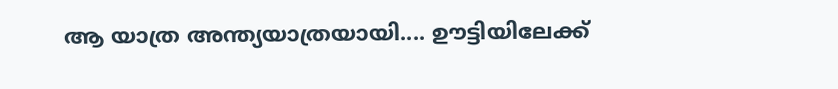ആ യാത്ര അന്ത്യയാത്രയായി.... ഊട്ടിയിലേക്ക്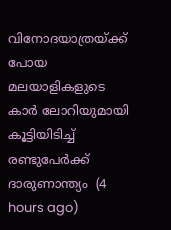വിനോദയാത്രയ്ക്ക് പോയ മലയാളികളുടെ കാർ ലോറിയുമായി കൂട്ടിയിടിച്ച് രണ്ടുപേർക്ക് ദാരുണാന്ത്യം  (4 hours ago)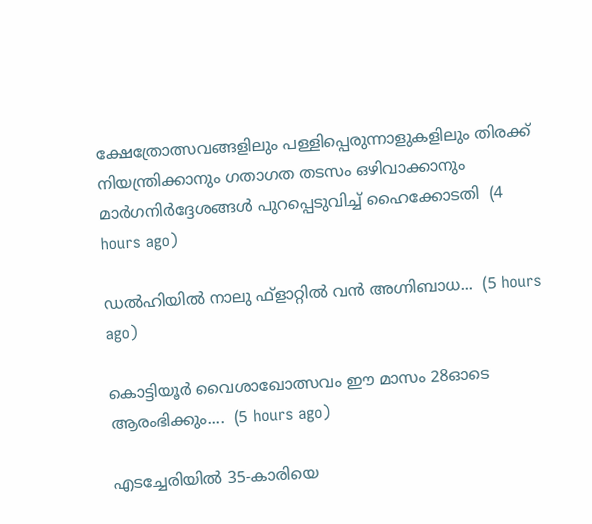ക്ഷേത്രോത്സവങ്ങളിലും പള്ളിപ്പെരുന്നാളുകളിലും തിരക്ക് നിയന്ത്രിക്കാനും ഗതാഗത തടസം ഒഴിവാക്കാനും മാർഗനിർദ്ദേശങ്ങൾ പുറപ്പെടുവിച്ച് ഹൈക്കോടതി  (4 hours ago)

ഡൽഹിയിൽ നാലു ഫ്ളാറ്റിൽ വൻ അഗ്നിബാധ...  (5 hours ago)

കൊട്ടിയൂർ വൈശാഖോത്സവം ഈ മാസം 28ഓടെ ആരംഭിക്കും....  (5 hours ago)

എടച്ചേരിയിൽ 35-കാരിയെ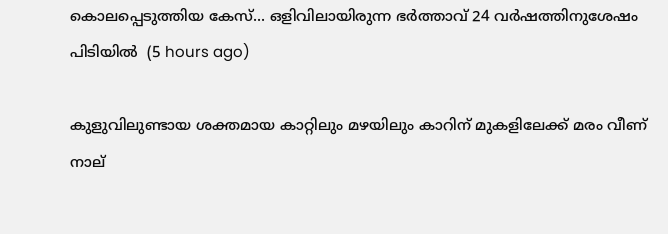കൊലപ്പെടുത്തിയ കേസ്... ഒളിവിലായിരുന്ന ഭർത്താവ് 24 വർഷത്തിനുശേഷം പിടിയിൽ  (5 hours ago)

കുളുവിലുണ്ടായ ശക്തമായ കാറ്റിലും മഴയിലും കാറിന് മുകളിലേക്ക് മരം വീണ് നാല്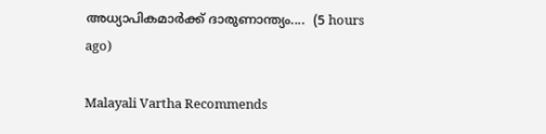അധ്യാപികമാർക്ക് ദാരുണാന്ത്യം....  (5 hours ago)

Malayali Vartha Recommends